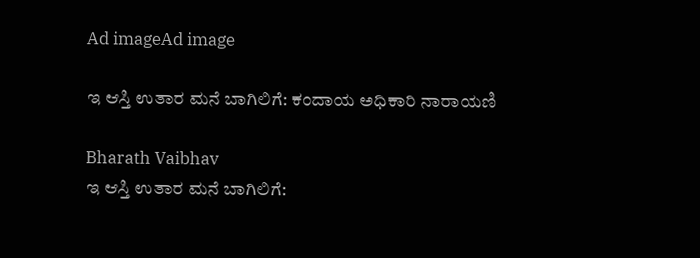Ad imageAd image

ಇ ಆಸ್ತಿ ಉತಾರ ಮನೆ ಬಾಗಿಲಿಗೆ: ಕಂದಾಯ ಅಧಿಕಾರಿ ನಾರಾಯಣಿ

Bharath Vaibhav
ಇ ಆಸ್ತಿ ಉತಾರ ಮನೆ ಬಾಗಿಲಿಗೆ: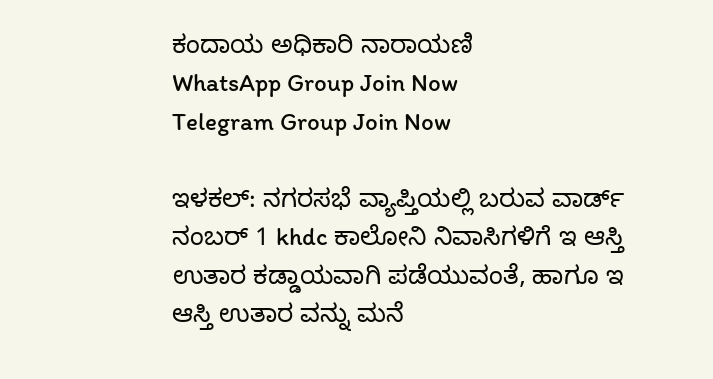ಕಂದಾಯ ಅಧಿಕಾರಿ ನಾರಾಯಣಿ
WhatsApp Group Join Now
Telegram Group Join Now

ಇಳಕಲ್: ನಗರಸಭೆ ವ್ಯಾಪ್ತಿಯಲ್ಲಿ ಬರುವ ವಾರ್ಡ್ ನಂಬರ್ 1 khdc ಕಾಲೋನಿ ನಿವಾಸಿಗಳಿಗೆ ಇ ಆಸ್ತಿ ಉತಾರ ಕಡ್ಡಾಯವಾಗಿ ಪಡೆಯುವಂತೆ, ಹಾಗೂ ಇ ಆಸ್ತಿ ಉತಾರ ವನ್ನು ಮನೆ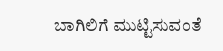ಬಾಗಿಲಿಗೆ ಮುಟ್ಟಿಸುವಂತೆ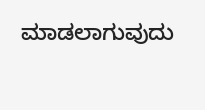ಮಾಡಲಾಗುವುದು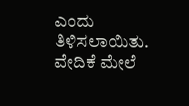ಎಂದು ತಿಳಿಸಲಾಯಿತು. ವೇದಿಕೆ ಮೇಲೆ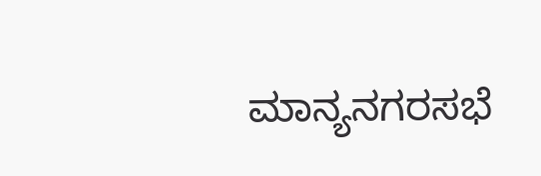ಮಾನ್ಯನಗರಸಭೆ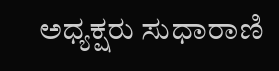ಅಧ್ಯಕ್ಷರು ಸುಧಾರಾಣಿ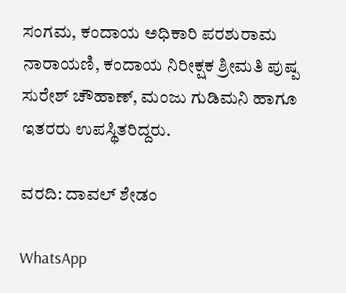ಸಂಗಮ, ಕಂದಾಯ ಅಧಿಕಾರಿ ಪರಶುರಾಮ ನಾರಾಯಣಿ, ಕಂದಾಯ ನಿರೀಕ್ಷಕ ಶ್ರೀಮತಿ ಪುಷ್ಪ ಸುರೇಶ್ ಚೌಹಾಣ್, ಮಂಜು ಗುಡಿಮನಿ ಹಾಗೂ ಇತರರು ಉಪಸ್ಥಿತರಿದ್ದರು.

ವರದಿ: ದಾವಲ್ ಶೇಡಂ

WhatsApp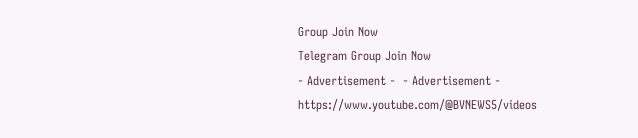Group Join Now
Telegram Group Join Now
- Advertisement -  - Advertisement -  https://www.youtube.com/@BVNEWS5/videos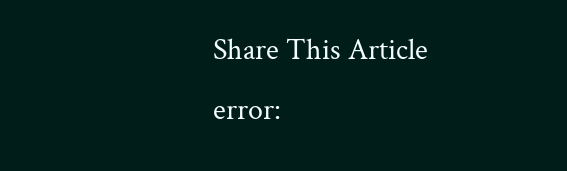Share This Article
error: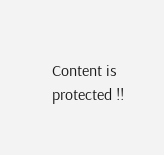Content is protected !!